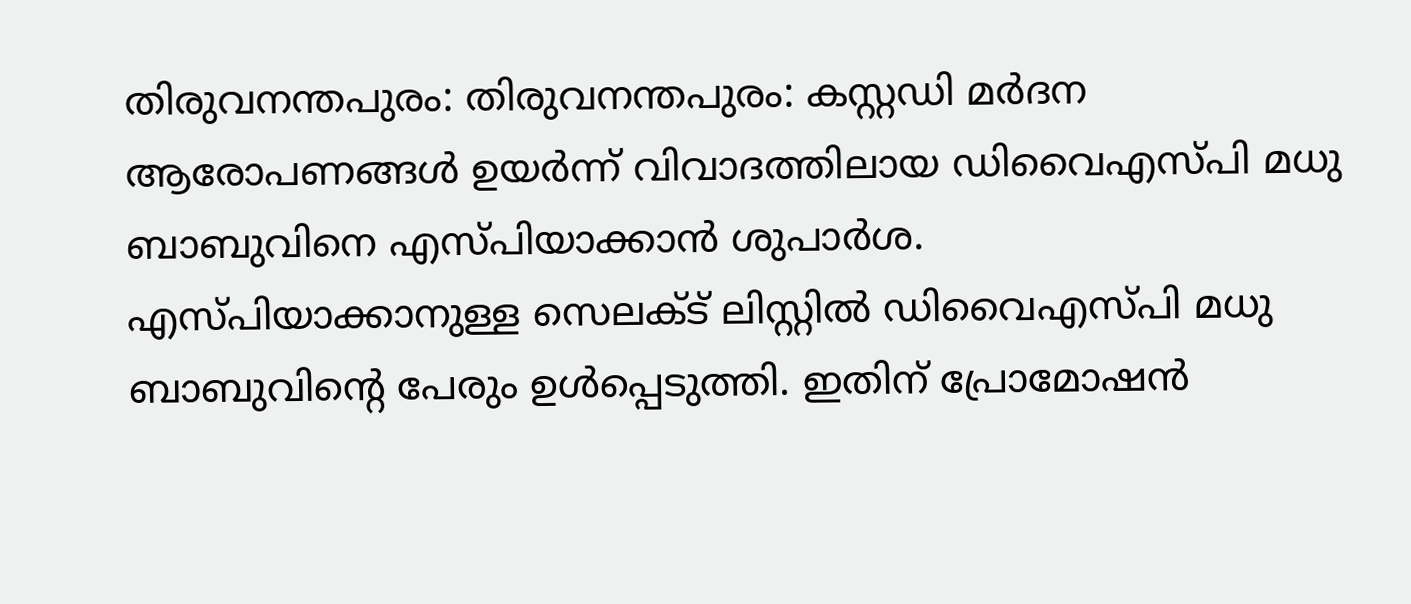തിരുവനന്തപുരം: തിരുവനന്തപുരം: കസ്റ്റഡി മർദന ആരോപണങ്ങൾ ഉയർന്ന് വിവാദത്തിലായ ഡിവൈഎസ്പി മധു ബാബുവിനെ എസ്പിയാക്കാൻ ശുപാർശ.
എസ്പിയാക്കാനുള്ള സെലക്ട് ലിസ്റ്റിൽ ഡിവൈഎസ്പി മധു ബാബുവിൻ്റെ പേരും ഉൾപ്പെടുത്തി. ഇതിന് പ്രോമോഷൻ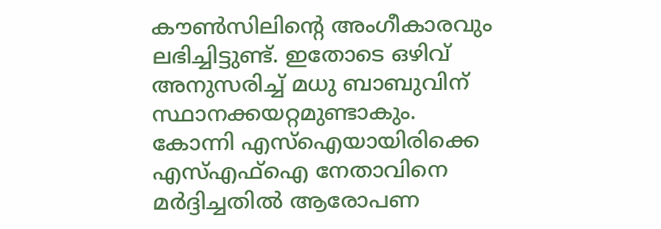കൗൺസിലിൻ്റെ അംഗീകാരവും ലഭിച്ചിട്ടുണ്ട്. ഇതോടെ ഒഴിവ് അനുസരിച്ച് മധു ബാബുവിന് സ്ഥാനക്കയറ്റമുണ്ടാകും.
കോന്നി എസ്ഐയായിരിക്കെ എസ്എഫ്ഐ നേതാവിനെ മർദ്ദിച്ചതിൽ ആരോപണ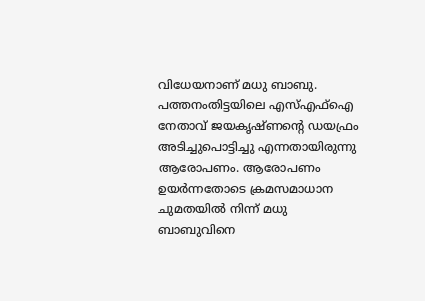വിധേയനാണ് മധു ബാബു. പത്തനംതിട്ടയിലെ എസ്എഫ്ഐ നേതാവ് ജയകൃഷ്ണന്റെ ഡയഫ്രം അടിച്ചുപൊട്ടിച്ചു എന്നതായിരുന്നു ആരോപണം. ആരോപണം ഉയർന്നതോടെ ക്രമസമാധാന ചുമതയിൽ നിന്ന് മധു ബാബുവിനെ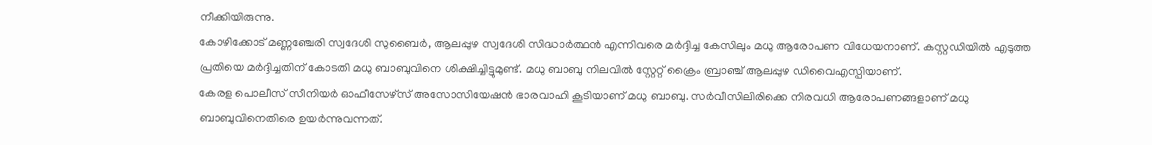നീക്കിയിരുന്നു.
കോഴിക്കോട് മണ്ണഞ്ചേരി സ്വദേശി സുബൈർ, ആലപ്പുഴ സ്വദേശി സിദ്ധാർത്ഥൻ എന്നിവരെ മർദ്ദിച്ച കേസിലും മധു ആരോപണ വിധേയനാണ്. കസ്റ്റഡിയിൽ എടുത്ത പ്രതിയെ മർദ്ദിച്ചതിന് കോടതി മധു ബാബുവിനെ ശിക്ഷിച്ചിട്ടുമുണ്ട്. മധു ബാബു നിലവിൽ സ്റ്റേറ്റ് ക്രൈം ബ്രാഞ്ച് ആലപ്പുഴ ഡിവൈഎസ്പിയാണ്.
കേരള പൊലീസ് സീനിയർ ഓഫീസേഴ്സ് അസോസിയേഷൻ ഭാരവാഹി കൂടിയാണ് മധു ബാബു. സർവീസിലിരിക്കെ നിരവധി ആരോപണങ്ങളാണ് മധു ബാബുവിനെതിരെ ഉയർന്നുവന്നത്.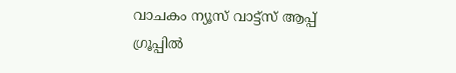വാചകം ന്യൂസ് വാട്ട്സ് ആപ്പ് ഗ്രൂപ്പിൽ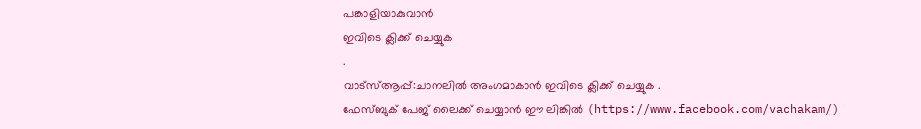പങ്കാളിയാകുവാൻ
ഇവിടെ ക്ലിക്ക് ചെയ്യുക
.
വാട്സ്ആപ്പ്:ചാനലിൽ അംഗമാകാൻ ഇവിടെ ക്ലിക്ക് ചെയ്യുക .
ഫേസ്ബുക് പേജ് ലൈക്ക് ചെയ്യാൻ ഈ ലിങ്കിൽ (https://www.facebook.com/vachakam/)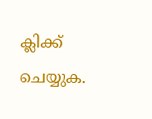ക്ലിക്ക് ചെയ്യുക.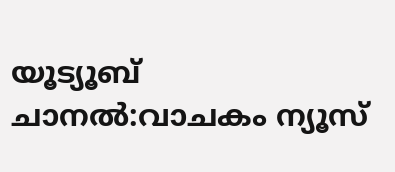യൂട്യൂബ് ചാനൽ:വാചകം ന്യൂസ്